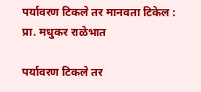पर्यावरण टिकले तर मानवता टिकेल : प्रा. मधुकर राळेभात

पर्यावरण टिकले तर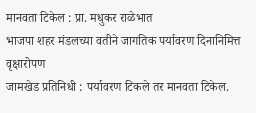मानवता टिकेल : प्रा. मधुकर राळेभात
भाजपा शहर मंडलच्या वतीने जागतिक पर्यावरण दिनानिमित्त वृक्षारोपण
जामखेड प्रतिनिधी : पर्यावरण टिकले तर मानवता टिकेल.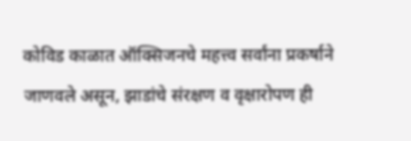कोविड काळात ऑक्सिजनचे महत्त्व सर्वांना प्रकर्षाने जाणवले असून, झाडांचे संरक्षण व वृक्षारोपण ही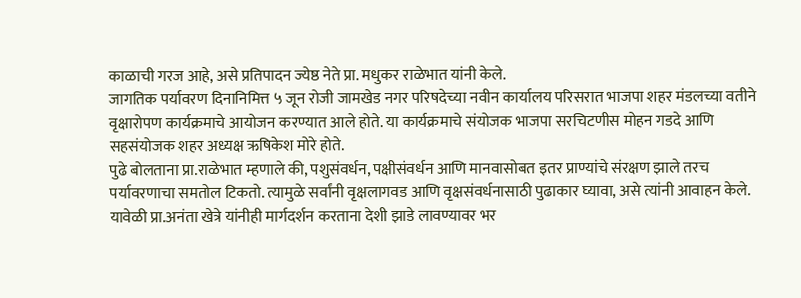काळाची गरज आहे, असे प्रतिपादन ज्येष्ठ नेते प्रा. मधुकर राळेभात यांनी केले.
जागतिक पर्यावरण दिनानिमित्त ५ जून रोजी जामखेड नगर परिषदेच्या नवीन कार्यालय परिसरात भाजपा शहर मंडलच्या वतीने वृक्षारोपण कार्यक्रमाचे आयोजन करण्यात आले होते. या कार्यक्रमाचे संयोजक भाजपा सरचिटणीस मोहन गडदे आणि सहसंयोजक शहर अध्यक्ष ऋषिकेश मोरे होते.
पुढे बोलताना प्रा.राळेभात म्हणाले की, पशुसंवर्धन, पक्षीसंवर्धन आणि मानवासोबत इतर प्राण्यांचे संरक्षण झाले तरच पर्यावरणाचा समतोल टिकतो. त्यामुळे सर्वांनी वृक्षलागवड आणि वृक्षसंवर्धनासाठी पुढाकार घ्यावा, असे त्यांनी आवाहन केले.
यावेळी प्रा.अनंता खेत्रे यांनीही मार्गदर्शन करताना देशी झाडे लावण्यावर भर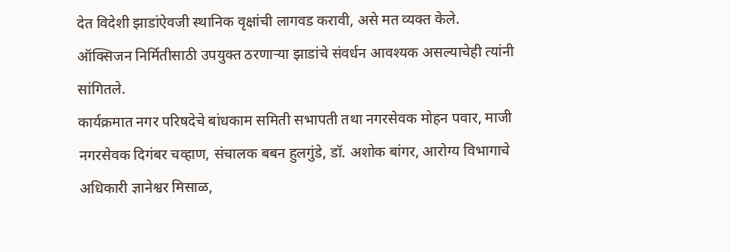देत विदेशी झाडांऐवजी स्थानिक वृक्षांची लागवड करावी, असे मत व्यक्त केले. ऑक्सिजन निर्मितीसाठी उपयुक्त ठरणाऱ्या झाडांचे संवर्धन आवश्यक असल्याचेही त्यांनी सांगितले.
कार्यक्रमात नगर परिषदेचे बांधकाम समिती सभापती तथा नगरसेवक मोहन पवार, माजी नगरसेवक दिगंबर चव्हाण, संचालक बबन हुलगुंडे, डॉ. अशोक बांगर, आरोग्य विभागाचे अधिकारी ज्ञानेश्वर मिसाळ,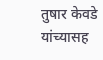तुषार केवडे यांच्यासह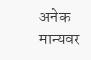अनेक मान्यवर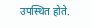उपस्थित होते.